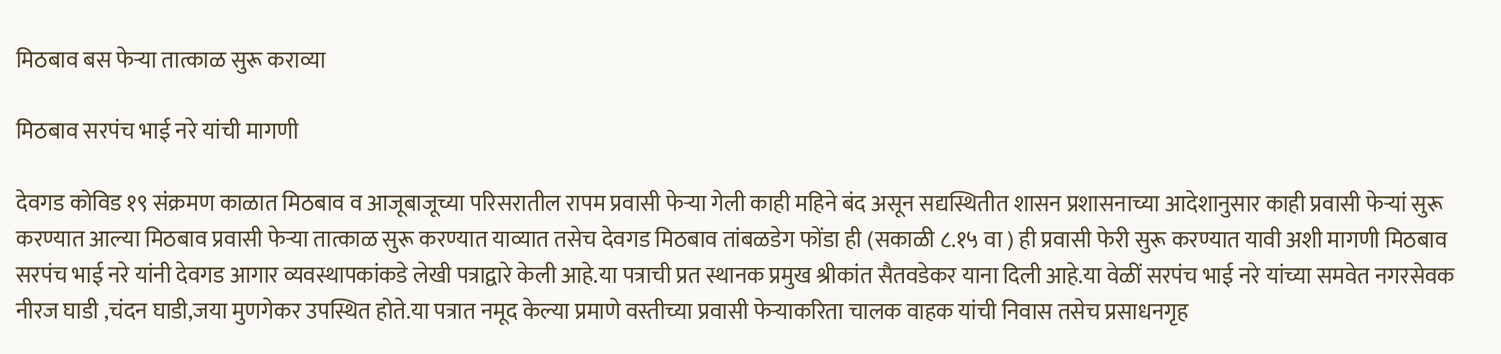मिठबाव बस फेऱ्या तात्काळ सुरू कराव्या

मिठबाव सरपंच भाई नरे यांची मागणी

देवगड कोविड १९ संक्रमण काळात मिठबाव व आजूबाजूच्या परिसरातील रापम प्रवासी फेऱ्या गेली काही महिने बंद असून सद्यस्थितीत शासन प्रशासनाच्या आदेशानुसार काही प्रवासी फेऱ्यां सुरू करण्यात आल्या मिठबाव प्रवासी फेऱ्या तात्काळ सुरू करण्यात याव्यात तसेच देवगड मिठबाव तांबळडेग फोंडा ही (सकाळी ८.१५ वा ) ही प्रवासी फेरी सुरू करण्यात यावी अशी मागणी मिठबाव सरपंच भाई नरे यांनी देवगड आगार व्यवस्थापकांकडे लेखी पत्राद्वारे केली आहे.या पत्राची प्रत स्थानक प्रमुख श्रीकांत सैतवडेकर याना दिली आहे.या वेळीं सरपंच भाई नरे यांच्या समवेत नगरसेवक नीरज घाडी ,चंदन घाडी,जया मुणगेकर उपस्थित होते.या पत्रात नमूद केल्या प्रमाणे वस्तीच्या प्रवासी फेऱ्याकरिता चालक वाहक यांची निवास तसेच प्रसाधनगृह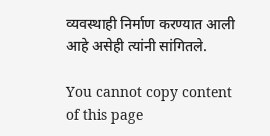व्यवस्थाही निर्माण करण्यात आली आहे असेही त्यांनी सांगितले.

You cannot copy content of this page